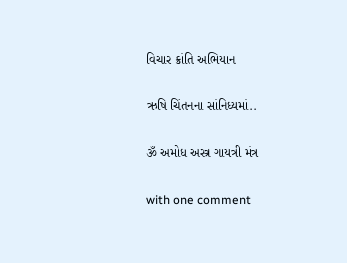વિચાર ક્રાંતિ અભિયાન

ઋષિ ચિંતનના સાંનિધ્યમાં..

ૐ અમોધ અસ્ત્ર ગાયત્રી મંત્ર

with one comment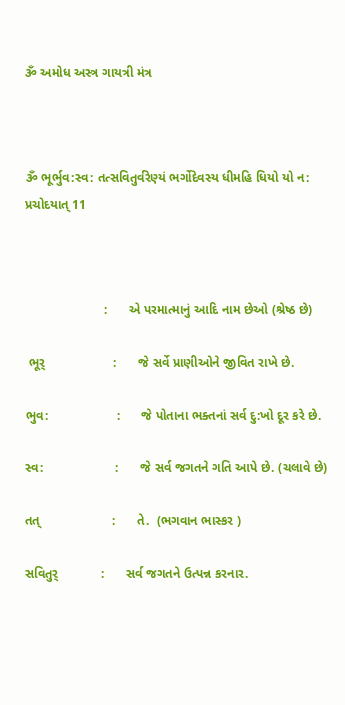ૐ અમોધ અસ્ત્ર ગાયત્રી મંત્ર



ૐ ભૂર્ભુવ:સ્વ: તત્સવિતુર્વરેણ્યં ભર્ગોદેવસ્ય ધીમહિ ધિયો યો ન: પ્રચોદયાત્ 11



                      :      એ પરમાત્માનું આદિ નામ છેઓ (શ્રેષ્ઠ છે)

 ભૂર્                   :      જે સર્વે પ્રાણીઓને જીવિત રાખે છે.

ભુવ:                   :      જે પોતાના ભક્તનાં સર્વ દુ:ખો દૂર કરે છે.

સ્વ:                    :      જે સર્વ જગતને ગતિ આપે છે. (ચલાવે છે)

તત્                    :      તે.  (ભગવાન ભાસ્કર )

સવિતુર્            :      સર્વ જગતને ઉત્પન્ન કરનાર.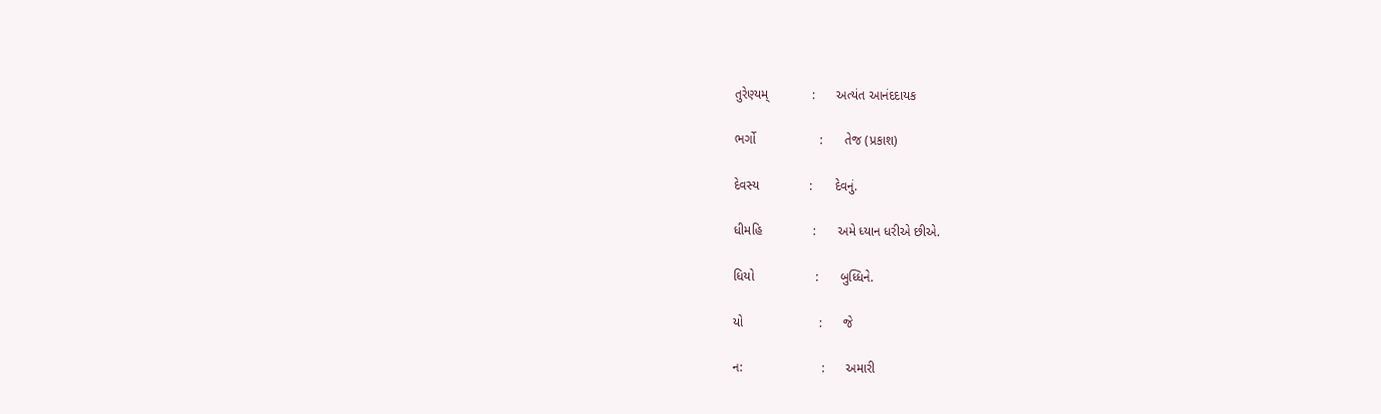તુરેણ્યમ્            :      અત્યંત આનંદદાયક

ભર્ગો                  :      તેજ (પ્રકાશ)

દેવસ્ય              :      દેવનું.

ધીમહિ              :      અમે ધ્યાન ધરીએ છીએ.

ધિયો                 :      બુધ્ધિને.

યો                     :      જે

ન:                      :      અમારી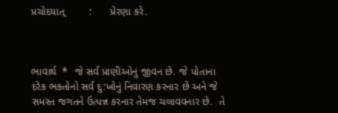પ્રચોદયાત્        :      પ્રેરણા કરે.



ભાવાર્થ  *  જે સર્વ પ્રાણીઓનું જીવન છે. જે પોતાના દરેક ભક્તોનો સર્વ દુ:ખોનું નિવારણ કરનાર છે અને જે સમસ્ત જગતને ઉત્પન્ન કરનાર તેમજ ચલાવવનાર છે.  તે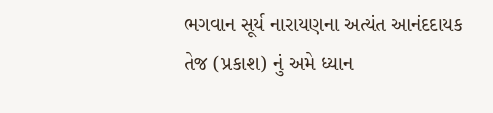ભગવાન સૂર્ય નારાયણના અત્યંત આનંદદાયક તેજ (પ્રકાશ) નું અમે ધ્યાન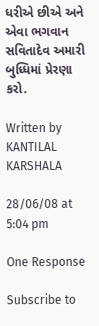ધરીએ છીએ અને એવા ભગવાન સવિતાદેવ અમારી બુધ્ધિમાં પ્રેરણા કરો.

Written by KANTILAL KARSHALA

28/06/08 at 5:04 pm

One Response

Subscribe to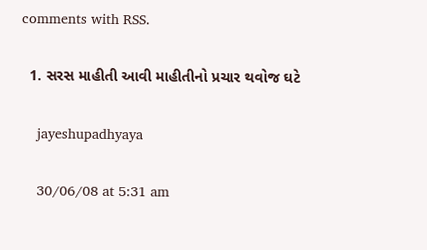comments with RSS.

  1. સરસ માહીતી આવી માહીતીનો પ્રચાર થવોજ ઘટે

    jayeshupadhyaya

    30/06/08 at 5:31 am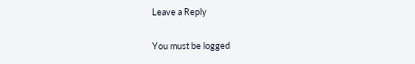Leave a Reply

You must be logged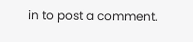in to post a comment.